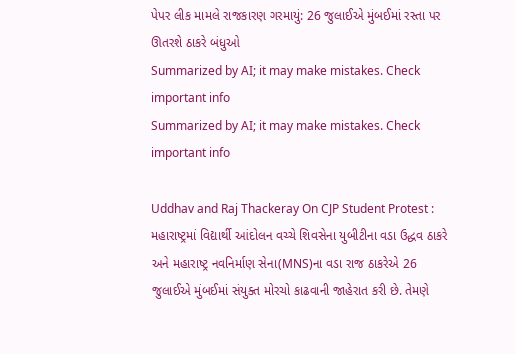પેપર લીક મામલે રાજકારણ ગરમાયું: 26 જુલાઈએ મુંબઈમાં રસ્તા પર ઊતરશે ઠાકરે બંધુઓ
Summarized by AI; it may make mistakes. Check important info
Summarized by AI; it may make mistakes. Check important info

Uddhav and Raj Thackeray On CJP Student Protest : મહારાષ્ટ્રમાં વિદ્યાર્થી આંદોલન વચ્ચે શિવસેના યુબીટીના વડા ઉદ્ધવ ઠાકરે અને મહારાષ્ટ્ર નવનિર્માણ સેના(MNS)ના વડા રાજ ઠાકરેએ 26 જુલાઈએ મુંબઈમાં સંયુક્ત મોરચો કાઢવાની જાહેરાત કરી છે. તેમણે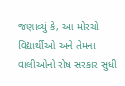જણાવ્યું કે, આ મોરચો વિદ્યાર્થીઓ અને તેમના વાલીઓનો રોષ સરકાર સુધી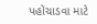પહોંચાડવા માટે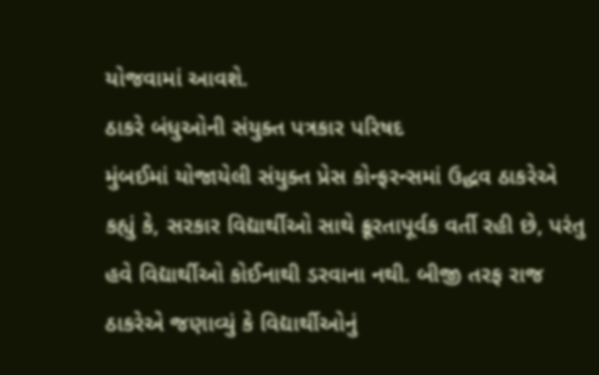યોજવામાં આવશે.
ઠાકરે બંધુઓની સંયુક્ત પત્રકાર પરિષદ
મુંબઈમાં યોજાયેલી સંયુક્ત પ્રેસ કોન્ફરન્સમાં ઉદ્ધવ ઠાકરેએ કહ્યું કે, સરકાર વિદ્યાર્થીઓ સાથે ક્રૂરતાપૂર્વક વર્તી રહી છે, પરંતુ હવે વિદ્યાર્થીઓ કોઈનાથી ડરવાના નથી. બીજી તરફ રાજ ઠાકરેએ જણાવ્યું કે વિદ્યાર્થીઓનું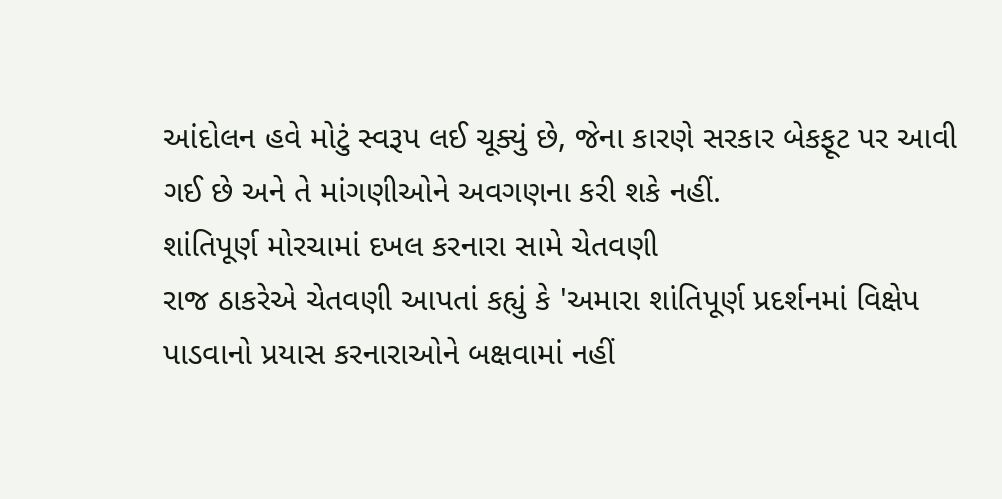આંદોલન હવે મોટું સ્વરૂપ લઈ ચૂક્યું છે, જેના કારણે સરકાર બેકફૂટ પર આવી ગઈ છે અને તે માંગણીઓને અવગણના કરી શકે નહીં.
શાંતિપૂર્ણ મોરચામાં દખલ કરનારા સામે ચેતવણી
રાજ ઠાકરેએ ચેતવણી આપતાં કહ્યું કે 'અમારા શાંતિપૂર્ણ પ્રદર્શનમાં વિક્ષેપ પાડવાનો પ્રયાસ કરનારાઓને બક્ષવામાં નહીં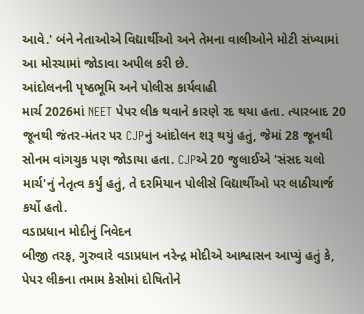આવે.' બંને નેતાઓએ વિદ્યાર્થીઓ અને તેમના વાલીઓને મોટી સંખ્યામાં આ મોરચામાં જોડાવા અપીલ કરી છે.
આંદોલનની પૃષ્ઠભૂમિ અને પોલીસ કાર્યવાહી
માર્ચ 2026માં NEET પેપર લીક થવાને કારણે રદ થયા હતા. ત્યારબાદ 20 જૂનથી જંતર-મંતર પર CJPનું આંદોલન શરૂ થયું હતું, જેમાં 28 જૂનથી સોનમ વાંગચુક પણ જોડાયા હતા. CJPએ 20 જુલાઈએ 'સંસદ ચલો માર્ચ'નું નેતૃત્વ કર્યું હતું, તે દરમિયાન પોલીસે વિદ્યાર્થીઓ પર લાઠીચાર્જ કર્યો હતો.
વડાપ્રધાન મોદીનું નિવેદન
બીજી તરફ, ગુરુવારે વડાપ્રધાન નરેન્દ્ર મોદીએ આશ્વાસન આપ્યું હતું કે, પેપર લીકના તમામ કેસોમાં દોષિતોને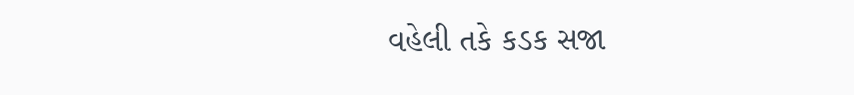વહેલી તકે કડક સજા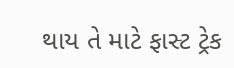થાય તે માટે ફાસ્ટ ટ્રેક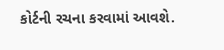કોર્ટની રચના કરવામાં આવશે.